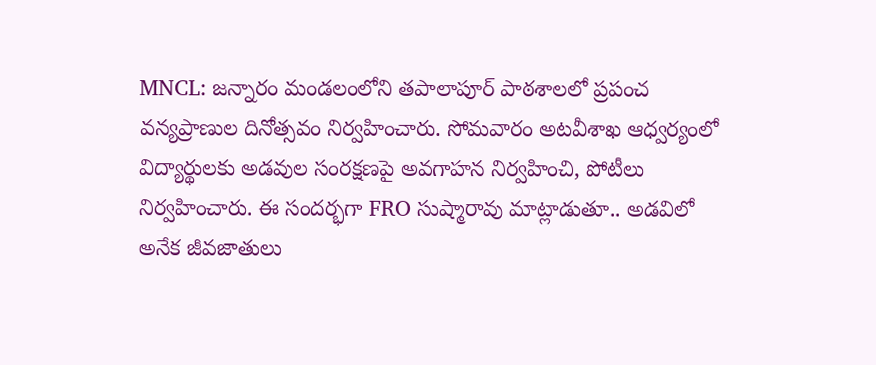MNCL: జన్నారం మండలంలోని తపాలాపూర్ పాఠశాలలో ప్రపంచ వన్యప్రాణుల దినోత్సవం నిర్వహించారు. సోమవారం అటవీశాఖ ఆధ్వర్యంలో విద్యార్థులకు అడవుల సంరక్షణపై అవగాహన నిర్వహించి, పోటీలు నిర్వహించారు. ఈ సందర్భగా FRO సుష్మారావు మాట్లాడుతూ.. అడవిలో అనేక జీవజాతులు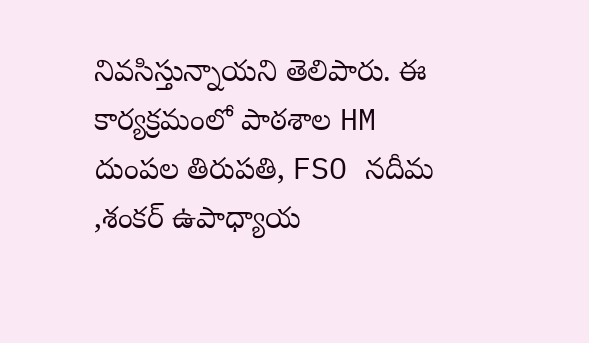నివసిస్తున్నాయని తెలిపారు. ఈ కార్యక్రమంలో పాఠశాల HM దుంపల తిరుపతి, FSO నదీమ ,శంకర్ ఉపాధ్యాయ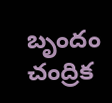బృందం చంద్రిక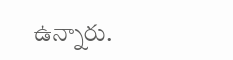ఉన్నారు.